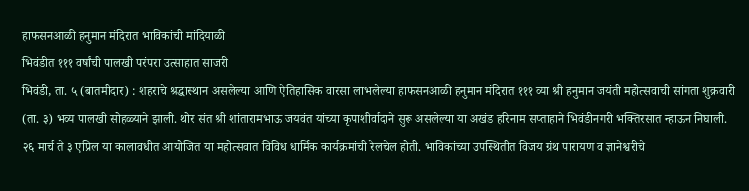हाफसनआळी हनुमान मंदिरात भाविकांची मांदियाळी
भिवंडीत १११ वर्षांची पालखी परंपरा उत्साहात साजरी
भिवंडी, ता. ५ (बातमीदार) : शहराचे श्रद्धास्थान असलेल्या आणि ऐतिहासिक वारसा लाभलेल्या हाफसनआळी हनुमान मंदिरात १११ व्या श्री हनुमान जयंती महोत्सवाची सांगता शुक्रवारी (ता. ३) भव्य पालखी सोहळ्याने झाली. थोर संत श्री शांतारामभाऊ जयवंत यांच्या कृपाशीर्वादाने सुरू असलेल्या या अखंड हरिनाम सप्ताहाने भिवंडीनगरी भक्तिरसात न्हाऊन निघाली.
२६ मार्च ते ३ एप्रिल या कालावधीत आयोजित या महोत्सवात विविध धार्मिक कार्यक्रमांची रेलचेल होती. भाविकांच्या उपस्थितीत विजय ग्रंथ पारायण व ज्ञानेश्वरीचे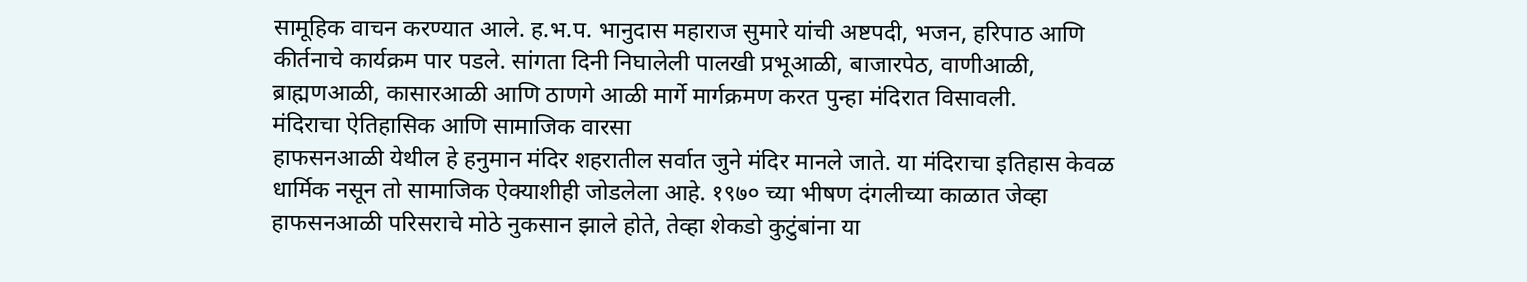सामूहिक वाचन करण्यात आले. ह.भ.प. भानुदास महाराज सुमारे यांची अष्टपदी, भजन, हरिपाठ आणि कीर्तनाचे कार्यक्रम पार पडले. सांगता दिनी निघालेली पालखी प्रभूआळी, बाजारपेठ, वाणीआळी, ब्राह्मणआळी, कासारआळी आणि ठाणगे आळी मार्गे मार्गक्रमण करत पुन्हा मंदिरात विसावली.
मंदिराचा ऐतिहासिक आणि सामाजिक वारसा
हाफसनआळी येथील हे हनुमान मंदिर शहरातील सर्वात जुने मंदिर मानले जाते. या मंदिराचा इतिहास केवळ धार्मिक नसून तो सामाजिक ऐक्याशीही जोडलेला आहे. १९७० च्या भीषण दंगलीच्या काळात जेव्हा हाफसनआळी परिसराचे मोठे नुकसान झाले होते, तेव्हा शेकडो कुटुंबांना या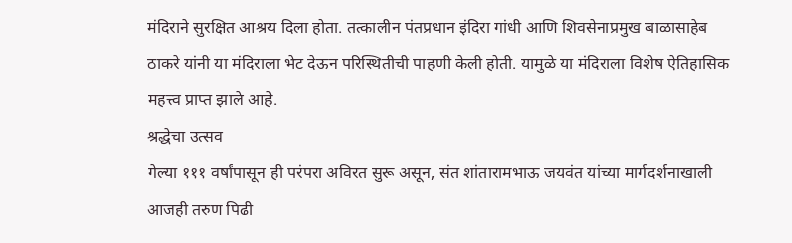मंदिराने सुरक्षित आश्रय दिला होता. तत्कालीन पंतप्रधान इंदिरा गांधी आणि शिवसेनाप्रमुख बाळासाहेब ठाकरे यांनी या मंदिराला भेट देऊन परिस्थितीची पाहणी केली होती. यामुळे या मंदिराला विशेष ऐतिहासिक महत्त्व प्राप्त झाले आहे.
श्रद्धेचा उत्सव
गेल्या १११ वर्षांपासून ही परंपरा अविरत सुरू असून, संत शांतारामभाऊ जयवंत यांच्या मार्गदर्शनाखाली आजही तरुण पिढी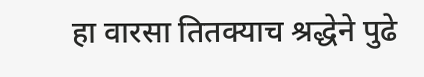हा वारसा तितक्याच श्रद्धेने पुढे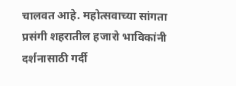चालवत आहे. महोत्सवाच्या सांगता प्रसंगी शहरातील हजारो भाविकांनी दर्शनासाठी गर्दी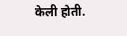केली होती.